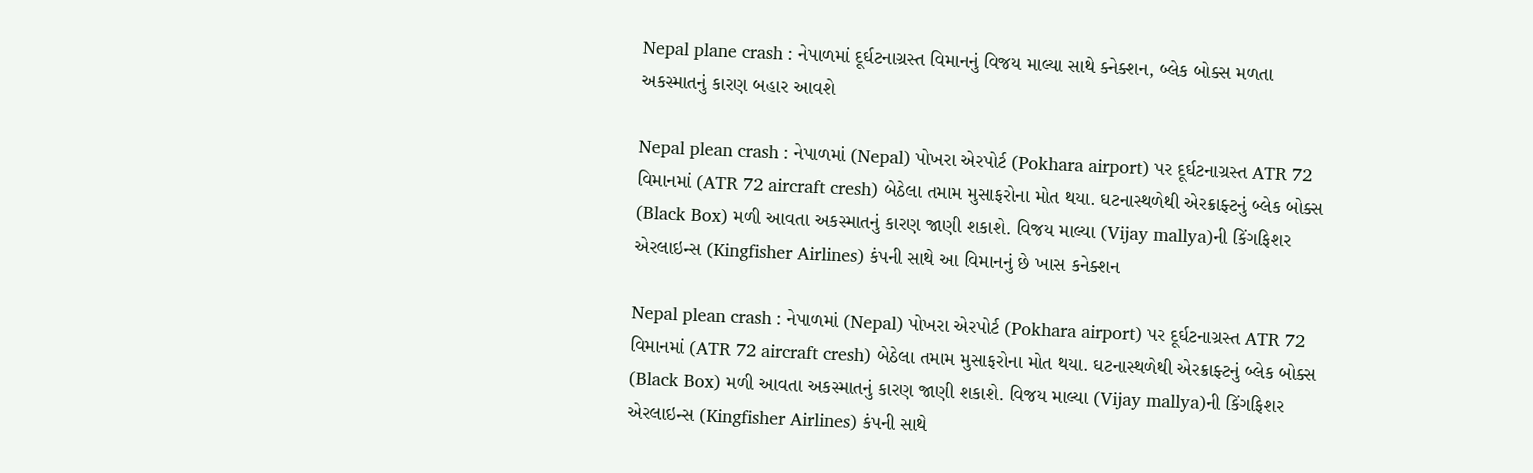Nepal plane crash : નેપાળમાં દૂર્ઘટનાગ્રસ્ત વિમાનનું વિજય માલ્યા સાથે ક્નેક્શન, બ્લેક બોક્સ મળતા અકસ્માતનું કારણ બહાર આવશે

Nepal plean crash : નેપાળમાં (Nepal) પોખરા એરપોર્ટ (Pokhara airport) પર દૂર્ઘટનાગ્રસ્ત ATR 72 વિમાનમાં (ATR 72 aircraft cresh) બેઠેલા તમામ મુસાફરોના મોત થયા. ઘટનાસ્થળેથી એરક્રાફ્ટનું બ્લેક બોક્સ (Black Box) મળી આવતા અકસ્માતનું કારણ જાણી શકાશે. વિજય માલ્યા (Vijay mallya)ની કિંગફિશર એરલાઇન્સ (Kingfisher Airlines) કંપની સાથે આ વિમાનનું છે ખાસ કનેક્શન

Nepal plean crash : નેપાળમાં (Nepal) પોખરા એરપોર્ટ (Pokhara airport) પર દૂર્ઘટનાગ્રસ્ત ATR 72 વિમાનમાં (ATR 72 aircraft cresh) બેઠેલા તમામ મુસાફરોના મોત થયા. ઘટનાસ્થળેથી એરક્રાફ્ટનું બ્લેક બોક્સ (Black Box) મળી આવતા અકસ્માતનું કારણ જાણી શકાશે. વિજય માલ્યા (Vijay mallya)ની કિંગફિશર એરલાઇન્સ (Kingfisher Airlines) કંપની સાથે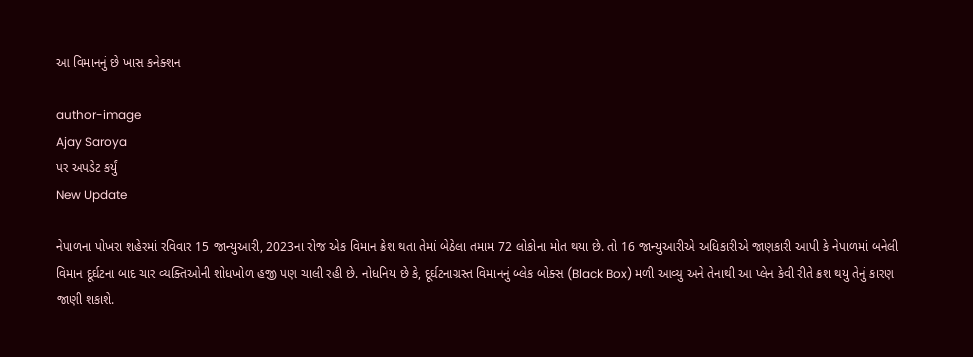આ વિમાનનું છે ખાસ કનેક્શન

author-image
Ajay Saroya
પર અપડેટ કર્યું
New Update

નેપાળના પોખરા શહેરમાં રવિવાર 15 જાન્યુઆરી, 2023ના રોજ એક વિમાન ક્રેશ થતા તેમાં બેઠેલા તમામ 72 લોકોના મોત થયા છે. તો 16 જાન્યુઆરીએ અધિકારીએ જાણકારી આપી કે નેપાળમાં બનેલી વિમાન દૂર્ઘટના બાદ ચાર વ્યક્તિઓની શોધખોળ હજી પણ ચાલી રહી છે. નોધનિય છે કે, દૂર્ઘટનાગ્રસ્ત વિમાનનું બ્લેક બોક્સ (Black Box) મળી આવ્યુ અને તેનાથી આ પ્લેન કેવી રીતે ક્રશ થયુ તેનું કારણ જાણી શકાશે.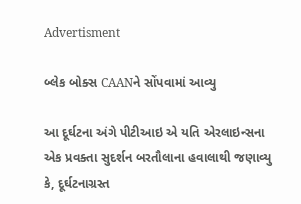Advertisment

બ્લેક બોક્સ CAANને સોંપવામાં આવ્યુ

આ દૂર્ઘટના અંગે પીટીઆઇ એ યતિ એરલાઇન્સના એક પ્રવક્તા સુદર્શન બરતૌલાના હવાલાથી જણાવ્યુ કે, દૂર્ઘટનાગ્રસ્ત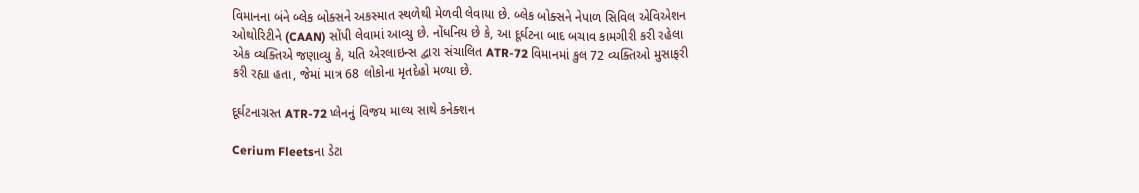વિમાનના બંને બ્લેક બોક્સને અકસ્માત સ્થળેથી મેળવી લેવાયા છે. બ્લેક બોક્સને નેપાળ સિવિલ એવિએશન ઓથોરિટીને (CAAN) સોંપી લેવામાં આવ્યુ છે. નોંધનિય છે કે, આ દૂર્ઘટના બાદ બચાવ કામગીરી કરી રહેલા એક વ્યક્તિએ જણાવ્યુ કે, યતિ એરલાઇન્સ દ્વારા સંચાલિત ATR-72 વિમાનમાં કુલ 72 વ્યક્તિઓ મુસાફરી કરી રહ્યા હતા, જેમાં માત્ર 68 લોકોના મૃતદેહો મળ્યા છે.

દૂર્ઘટનાગ્રસ્ત ATR-72 પ્લેનનું વિજય માલ્ય સાથે કનેક્શન

Cerium Fleetsના ડેટા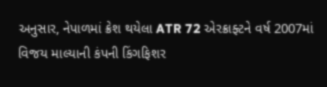અનુસાર, નેપાળમાં ક્રેશ થયેલા ATR 72 એરક્રાફ્ટને વર્ષ 2007માં વિજય માલ્યાની કંપની કિંગફિશર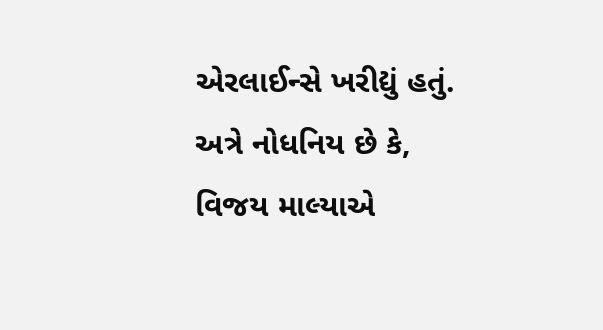એરલાઈન્સે ખરીદ્યું હતું. અત્રે નોધનિય છે કે, વિજય માલ્યાએ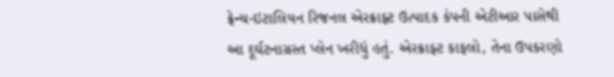ફ્રેન્ચ-ઇટાલિયન રિજનલ એરક્રાફ્ટ ઉત્પાદક કંપની એટીઆર પાસેથી આ દૂર્ઘટનાગ્રસ્ત પ્લેન ખરીદ્યું હતું. એરક્રાફ્ટ કાફલો, તેના ઉપકરણો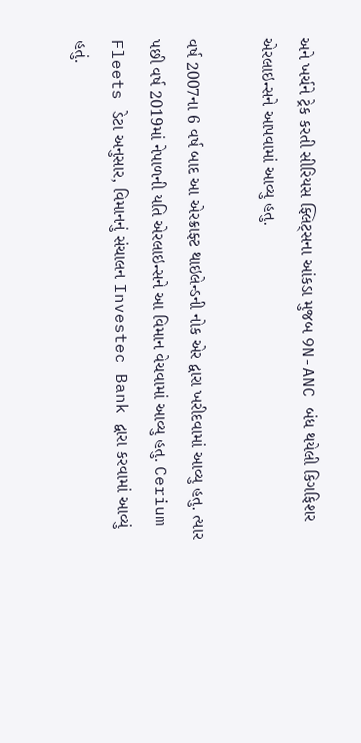અને ખર્ચને ટ્રેક કરતી સીરિયસ ફ્લિટ્સના આંકડા મુજબ 9N-ANC બંધ થયેલી કિગફિશર એરલાઇન્સને આપવામાં આવ્યુ હતુ.

વર્ષ 2007ના 6 વર્ષ બાદ આ એરક્રાફ્ટ થાઇલેન્ડની નોક એર દ્વારા ખરીદવામાં આવ્યુ હતુ. ત્યાર પછી વર્ષ 2019માં નેપાળની યતિ એરલાઇન્સને આ વિમાન વેચવામાં આવ્યુ હતુ. Cerium Fleets ડેટા અનુસાર, વિમાનનું સંચાલન Investec Bank દ્વારા કરવામાં આવ્યું હતું.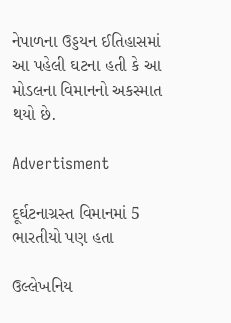નેપાળના ઉડ્ડયન ઈતિહાસમાં આ પહેલી ઘટના હતી કે આ મોડલના વિમાનનો અકસ્માત થયો છે.

Advertisment

દૂર્ઘટનાગ્રસ્ત વિમાનમાં 5 ભારતીયો પણ હતા

ઉલ્લેખનિય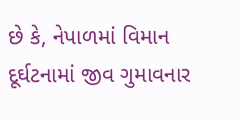છે કે, નેપાળમાં વિમાન દૂર્ઘટનામાં જીવ ગુમાવનાર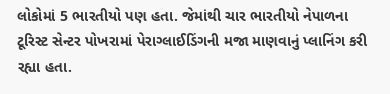લોકોમાં 5 ભારતીયો પણ હતા. જેમાંથી ચાર ભારતીયો નેપાળના ટૂરિસ્ટ સેન્ટર પોખરામાં પેરાગ્લાઈડિંગની મજા માણવાનું પ્લાનિંગ કરી રહ્યા હતા.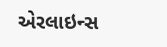એરલાઇન્સ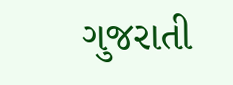ગુજરાતી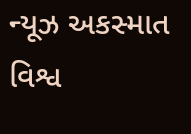ન્યૂઝ અકસ્માત વિશ્વ